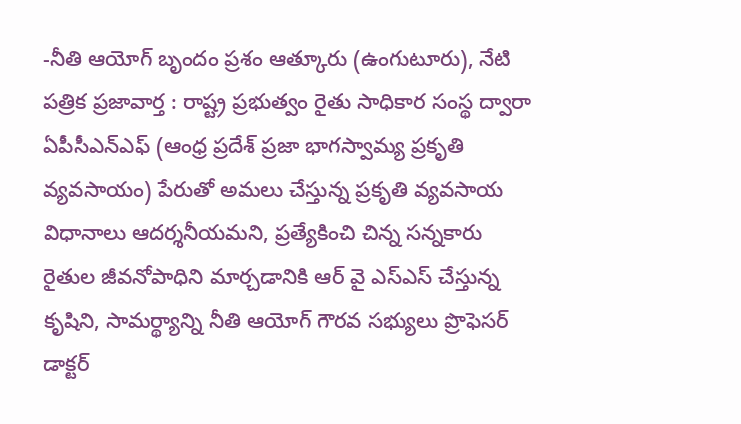-నీతి ఆయోగ్ బృందం ప్రశం ఆత్కూరు (ఉంగుటూరు), నేటి పత్రిక ప్రజావార్త : రాష్ట్ర ప్రభుత్వం రైతు సాధికార సంస్థ ద్వారా ఏపీసీఎన్ఎఫ్ (ఆంధ్ర ప్రదేశ్ ప్రజా భాగస్వామ్య ప్రకృతి వ్యవసాయం) పేరుతో అమలు చేస్తున్న ప్రకృతి వ్యవసాయ విధానాలు ఆదర్శనీయమని, ప్రత్యేకించి చిన్న సన్నకారు రైతుల జీవనోపాధిని మార్చడానికి ఆర్ వై ఎస్ఎస్ చేస్తున్న కృషిని, సామర్థ్యాన్ని నీతి ఆయోగ్ గౌరవ సభ్యులు ప్రొఫెసర్ డాక్టర్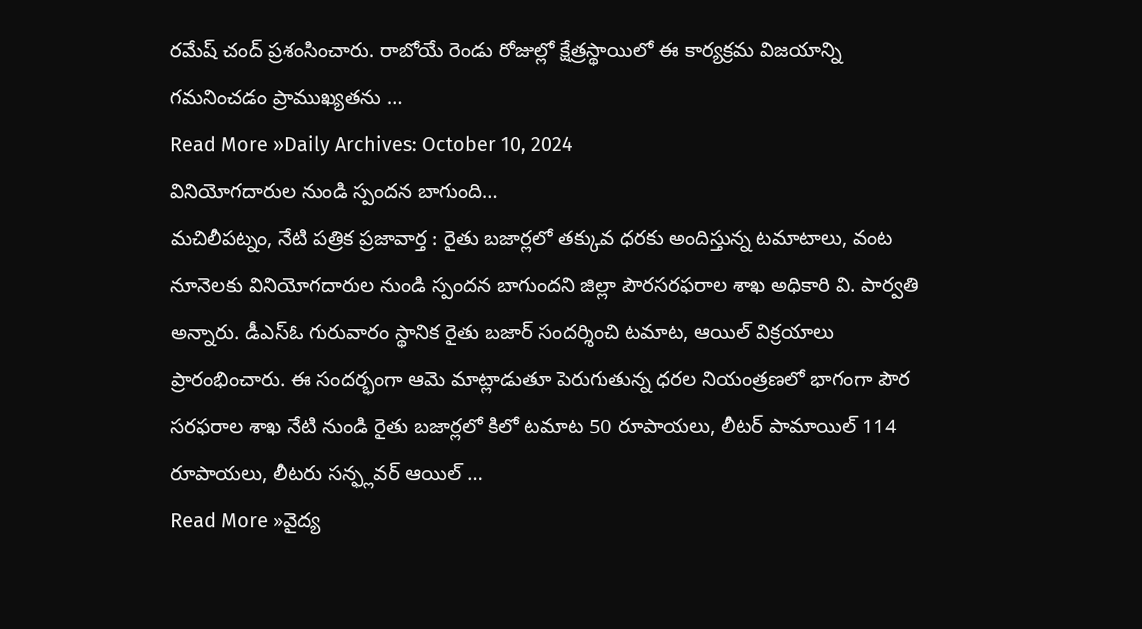రమేష్ చంద్ ప్రశంసించారు. రాబోయే రెండు రోజుల్లో క్షేత్రస్థాయిలో ఈ కార్యక్రమ విజయాన్ని గమనించడం ప్రాముఖ్యతను …
Read More »Daily Archives: October 10, 2024
వినియోగదారుల నుండి స్పందన బాగుంది…
మచిలీపట్నం, నేటి పత్రిక ప్రజావార్త : రైతు బజార్లలో తక్కువ ధరకు అందిస్తున్న టమాటాలు, వంట నూనెలకు వినియోగదారుల నుండి స్పందన బాగుందని జిల్లా పౌరసరఫరాల శాఖ అధికారి వి. పార్వతి అన్నారు. డీఎస్ఓ గురువారం స్థానిక రైతు బజార్ సందర్శించి టమాట, ఆయిల్ విక్రయాలు ప్రారంభించారు. ఈ సందర్భంగా ఆమె మాట్లాడుతూ పెరుగుతున్న ధరల నియంత్రణలో భాగంగా పౌర సరఫరాల శాఖ నేటి నుండి రైతు బజార్లలో కిలో టమాట 50 రూపాయలు, లీటర్ పామాయిల్ 114 రూపాయలు, లీటరు సన్ఫ్లవర్ ఆయిల్ …
Read More »వైద్య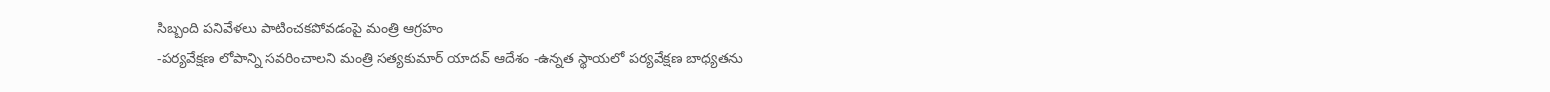సిబ్బంది పనివేళలు పాటించకపోవడంపై మంత్రి ఆగ్రహం
-పర్యవేక్షణ లోపాన్ని సవరించాలని మంత్రి సత్యకుమార్ యాదవ్ ఆదేశం -ఉన్నత స్థాయలో పర్యవేక్షణ బాధ్యతను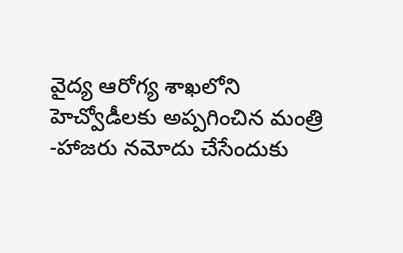వైద్య ఆరోగ్య శాఖలోని హెచ్వోడీలకు అప్పగించిన మంత్రి -హాజరు నమోదు చేసేందుకు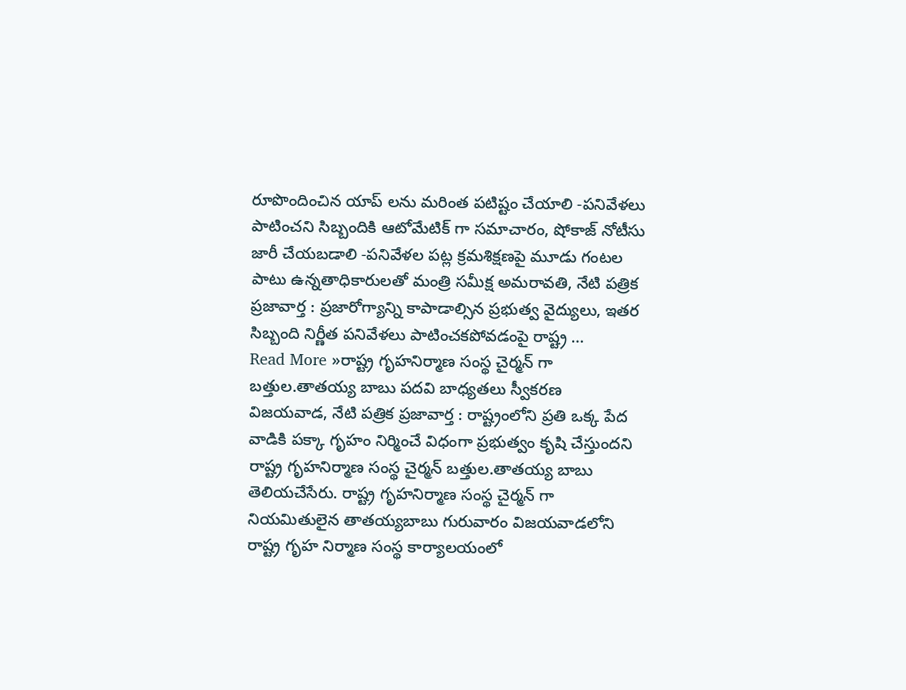రూపొందించిన యాప్ లను మరింత పటిష్టం చేయాలి -పనివేళలు పాటించని సిబ్బందికి ఆటోమేటిక్ గా సమాచారం, షోకాజ్ నోటీసు జారీ చేయబడాలి -పనివేళల పట్ల క్రమశిక్షణపై మూడు గంటల పాటు ఉన్నతాధికారులతో మంత్రి సమీక్ష అమరావతి, నేటి పత్రిక ప్రజావార్త : ప్రజారోగ్యాన్ని కాపాడాల్సిన ప్రభుత్వ వైద్యులు, ఇతర సిబ్బంది నిర్ణీత పనివేళలు పాటించకపోవడంపై రాష్ట్ర …
Read More »రాష్ట్ర గృహనిర్మాణ సంస్థ చైర్మన్ గా బత్తుల.తాతయ్య బాబు పదవి బాధ్యతలు స్వీకరణ
విజయవాడ, నేటి పత్రిక ప్రజావార్త : రాష్ట్రంలోని ప్రతి ఒక్క పేద వాడికి పక్కా గృహం నిర్మించే విధంగా ప్రభుత్వం కృషి చేస్తుందని రాష్ట్ర గృహనిర్మాణ సంస్థ చైర్మన్ బత్తుల.తాతయ్య బాబు తెలియచేసేరు. రాష్ట్ర గృహనిర్మాణ సంస్థ చైర్మన్ గా నియమితులైన తాతయ్యబాబు గురువారం విజయవాడలోని రాష్ట్ర గృహ నిర్మాణ సంస్థ కార్యాలయంలో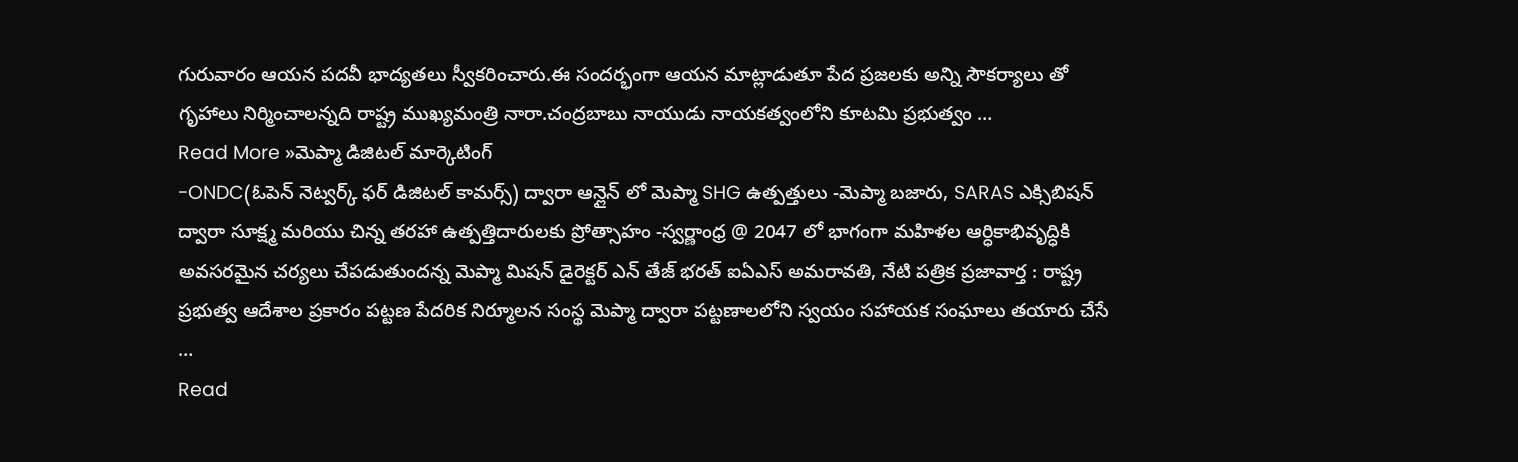గురువారం ఆయన పదవీ భాద్యతలు స్వీకరించారు.ఈ సందర్భంగా ఆయన మాట్లాడుతూ పేద ప్రజలకు అన్ని సౌకర్యాలు తో గృహాలు నిర్మించాలన్నది రాష్ట్ర ముఖ్యమంత్రి నారా.చంద్రబాబు నాయుడు నాయకత్వంలోని కూటమి ప్రభుత్వం …
Read More »మెప్మా డిజిటల్ మార్కెటింగ్
-ONDC(ఓపెన్ నెట్వర్క్ ఫర్ డిజిటల్ కామర్స్) ద్వారా ఆన్లైన్ లో మెప్మా SHG ఉత్పత్తులు -మెప్మా బజారు, SARAS ఎక్సిబిషన్ ద్వారా సూక్ష్మ మరియు చిన్న తరహా ఉత్పత్తిదారులకు ప్రోత్సాహం -స్వర్ణాంధ్ర @ 2047 లో భాగంగా మహిళల ఆర్ధికాభివృద్ధికి అవసరమైన చర్యలు చేపడుతుందన్న మెప్మా మిషన్ డైరెక్టర్ ఎన్ తేజ్ భరత్ ఐఏఎస్ అమరావతి, నేటి పత్రిక ప్రజావార్త : రాష్ట్ర ప్రభుత్వ ఆదేశాల ప్రకారం పట్టణ పేదరిక నిర్మూలన సంస్థ మెప్మా ద్వారా పట్టణాలలోని స్వయం సహాయక సంఘాలు తయారు చేసే …
Read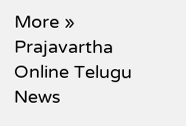More »
Prajavartha Online Telugu News